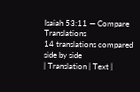Isaiah 53:11 — Compare Translations
14 translations compared side by side
| Translation | Text |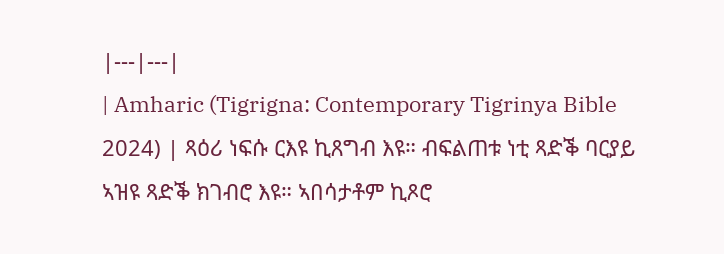|---|---|
| Amharic (Tigrigna: Contemporary Tigrinya Bible 2024) | ጻዕሪ ነፍሱ ርእዩ ኪጸግብ እዩ። ብፍልጠቱ ነቲ ጻድቕ ባርያይ ኣዝዩ ጻድቕ ክገብሮ እዩ። ኣበሳታቶም ኪጾሮ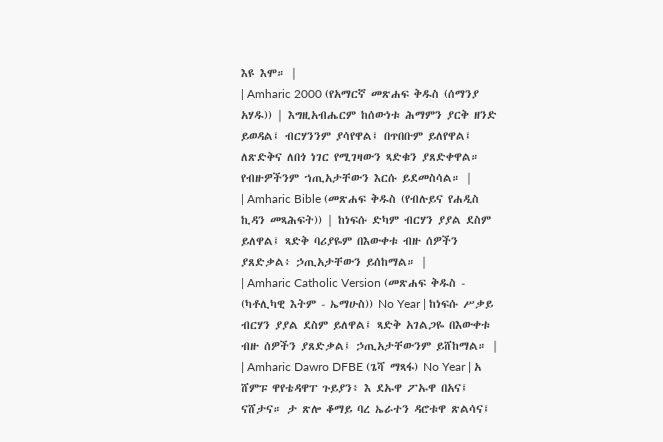እዩ እሞ። |
| Amharic 2000 (የአማርኛ መጽሐፍ ቅዱስ (ሰማንያ አሃዱ)) | እግዚአብሔርም ከሰውነቱ ሕማምን ያርቅ ዘንድ ይወዳል፤ ብርሃንንም ያሳየዋል፤ በጥበቡም ይለየዋል፤ ለጽድቅና ለበጎ ነገር የሚገዛውን ጻድቁን ያጸድቀዋል። የብዙዎችንም ኀጢአታቸውን እርሱ ይደመስሳል። |
| Amharic Bible (መጽሐፍ ቅዱስ (የብሉይና የሐዲስ ኪዳን መጻሕፍት)) | ከነፍሱ ድካም ብርሃን ያያል ደስም ይለዋል፤ ጻድቅ ባሪያዬም በእውቀቱ ብዙ ሰዎችን ያጸድቃል፥ ኃጢአታቸውን ይሰከማል። |
| Amharic Catholic Version (መጽሐፍ ቅዱስ - (ካቶሊካዊ እትም - ኤማሁስ)) No Year | ከነፍሱ ሥቃይ ብርሃን ያያል ደስም ይለዋል፤ ጻድቅ አገልጋዬ በእውቀቱ ብዙ ሰዎችን ያጸድቃል፤ ኃጢአታቸውንም ይሸከማል። |
| Amharic Dawro DFBE (ጌሻ ማጻፋ) No Year | አ ሸምፑ ዋየቴዳዋፐ ጉይያን፥ እ ደኡዋ ፖኡዋ በአና፤ ናሸታና። ታ ጽሎ ቆማይ ባረ ኤራተን ዳሮቱዋ ጽልሳና፤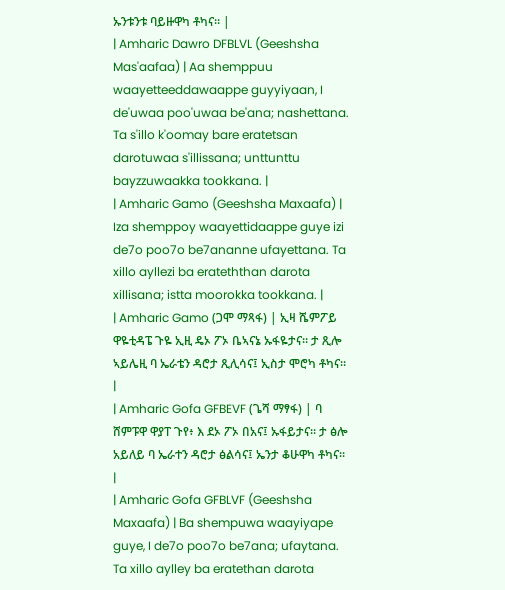ኡንቱንቱ ባይዙዋካ ቶካና። |
| Amharic Dawro DFBLVL (Geeshsha Mas'aafaa) | Aa shemppuu waayetteeddawaappe guyyiyaan, I de'uwaa poo'uwaa be'ana; nashettana. Ta s'illo k'oomay bare eratetsan darotuwaa s'illissana; unttunttu bayzzuwaakka tookkana. |
| Amharic Gamo (Geeshsha Maxaafa) | Iza shemppoy waayettidaappe guye izi de7o poo7o be7ananne ufayettana. Ta xillo ayllezi ba erateththan darota xillisana; istta moorokka tookkana. |
| Amharic Gamo (ጋሞ ማጻፋ) | ኢዛ ሼምፖይ ዋዬቲዳፔ ጉዬ ኢዚ ዴኦ ፖኦ ቤኣናኔ ኡፋዬታና። ታ ጺሎ ኣይሌዚ ባ ኤራቴን ዳሮታ ጺሊሳና፤ ኢስታ ሞሮካ ቶካና። |
| Amharic Gofa GFBEVF (ጌሻ ማፃፋ) | ባ ሸምፑዋ ዋያፐ ጉየ፥ እ ደኦ ፖኦ በአና፤ ኡፋይታና። ታ ፅሎ አይለይ ባ ኤራተን ዳሮታ ፅልሳና፤ ኤንታ ቆሁዋካ ቶካና። |
| Amharic Gofa GFBLVF (Geeshsha Maxaafa) | Ba shempuwa waayiyape guye, I de7o poo7o be7ana; ufaytana. Ta xillo aylley ba eratethan darota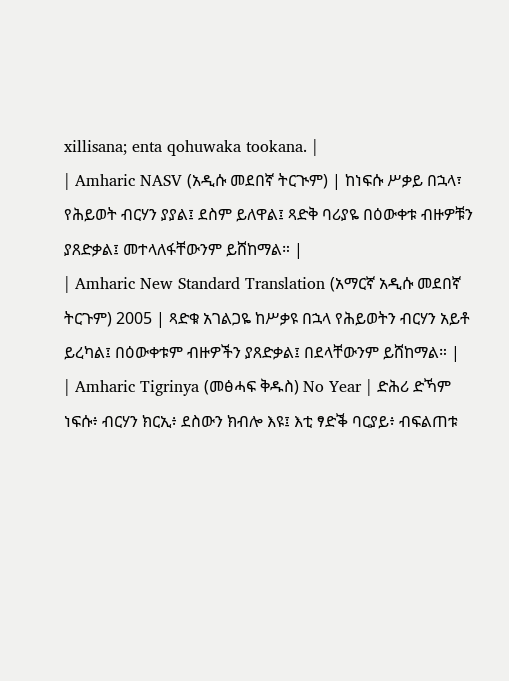xillisana; enta qohuwaka tookana. |
| Amharic NASV (አዲሱ መደበኛ ትርጒም) | ከነፍሱ ሥቃይ በኋላ፣ የሕይወት ብርሃን ያያል፤ ደስም ይለዋል፤ ጻድቅ ባሪያዬ በዕውቀቱ ብዙዎቹን ያጸድቃል፤ መተላለፋቸውንም ይሸከማል። |
| Amharic New Standard Translation (አማርኛ አዲሱ መደበኛ ትርጉም) 2005 | ጻድቁ አገልጋዬ ከሥቃዩ በኋላ የሕይወትን ብርሃን አይቶ ይረካል፤ በዕውቀቱም ብዙዎችን ያጸድቃል፤ በደላቸውንም ይሸከማል። |
| Amharic Tigrinya (መፅሓፍ ቅዱስ) No Year | ድሕሪ ድኻም ነፍሱ፥ ብርሃን ክርኢ፥ ደስውን ክብሎ እዩ፤ እቲ ፃድቕ ባርያይ፥ ብፍልጠቱ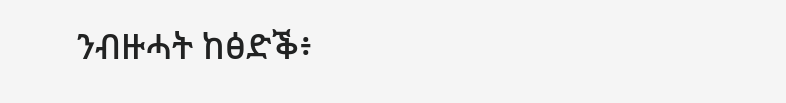ንብዙሓት ከፅድቕ፥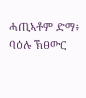ሓጢኣቶም ድማ፥ ባዕሉ ኽፀውር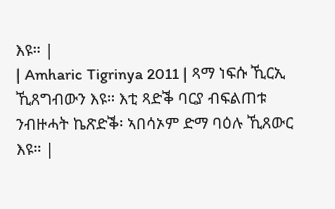እዩ። |
| Amharic Tigrinya 2011 | ጻማ ነፍሱ ኺርኢ ኺጸግብውን እዩ። እቲ ጻድቕ ባርያ ብፍልጠቱ ንብዙሓት ኬጽድቕ፡ ኣበሳኦም ድማ ባዕሉ ኺጸውር እዩ። |